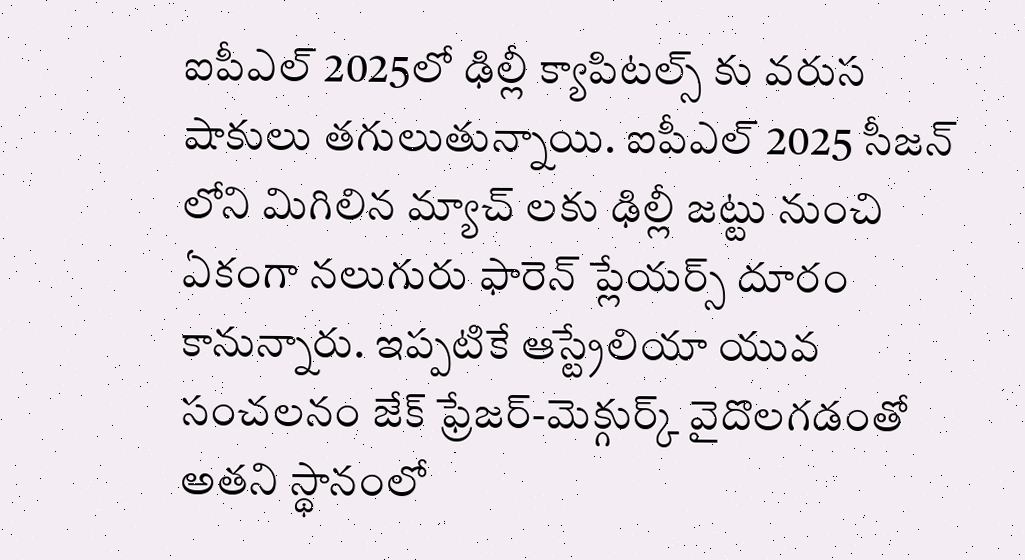ఐపీఎల్ 2025లో ఢిల్లీ క్యాపిటల్స్ కు వరుస షాకులు తగులుతున్నాయి. ఐపీఎల్ 2025 సీజన్ లోని మిగిలిన మ్యాచ్ లకు ఢిల్లీ జట్టు నుంచి ఏకంగా నలుగురు ఫారెన్ ప్లేయర్స్ దూరం కానున్నారు. ఇప్పటికే ఆస్ట్రేలియా యువ సంచలనం జేక్ ఫ్రేజర్-మెక్గుర్క్ వైదొలగడంతో అతని స్థానంలో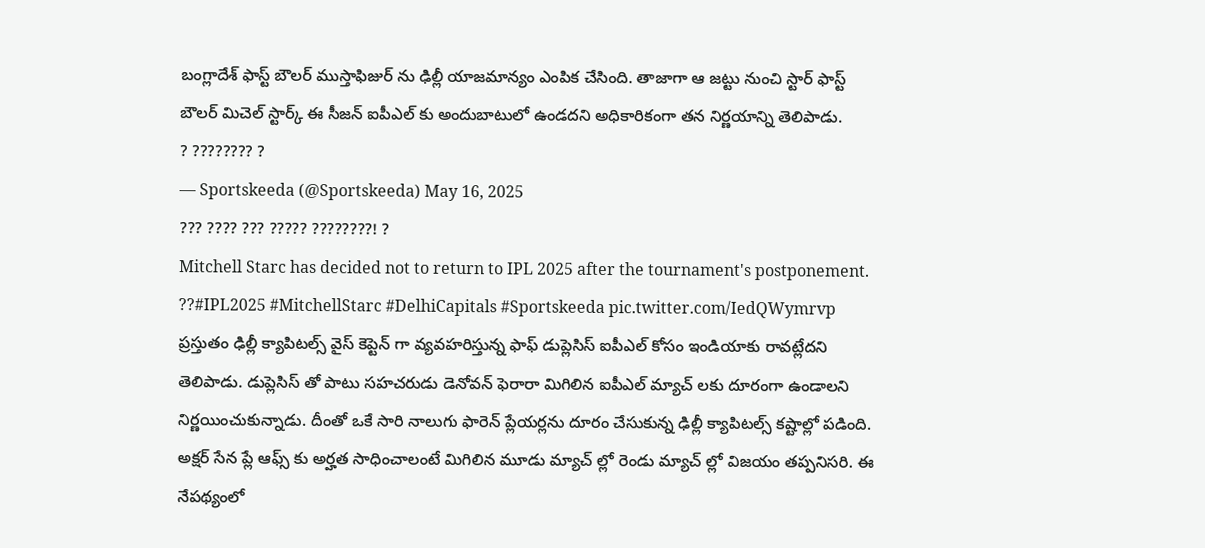బంగ్లాదేశ్ ఫాస్ట్ బౌలర్ ముస్తాఫిజుర్ ను ఢిల్లీ యాజమాన్యం ఎంపిక చేసింది. తాజాగా ఆ జట్టు నుంచి స్టార్ ఫాస్ట్ బౌలర్ మిచెల్ స్టార్క్ ఈ సీజన్ ఐపీఎల్ కు అందుబాటులో ఉండదని అధికారికంగా తన నిర్ణయాన్ని తెలిపాడు.
? ???????? ?
— Sportskeeda (@Sportskeeda) May 16, 2025
??? ???? ??? ????? ????????! ?
Mitchell Starc has decided not to return to IPL 2025 after the tournament's postponement. ??#IPL2025 #MitchellStarc #DelhiCapitals #Sportskeeda pic.twitter.com/IedQWymrvp
ప్రస్తుతం ఢిల్లీ క్యాపిటల్స్ వైస్ కెప్టెన్ గా వ్యవహరిస్తున్న ఫాఫ్ డుప్లెసిస్ ఐపీఎల్ కోసం ఇండియాకు రావట్లేదని తెలిపాడు. డుప్లెసిస్ తో పాటు సహచరుడు డెనోవన్ ఫెరారా మిగిలిన ఐపీఎల్ మ్యాచ్ లకు దూరంగా ఉండాలని నిర్ణయించుకున్నాడు. దీంతో ఒకే సారి నాలుగు ఫారెన్ ప్లేయర్లను దూరం చేసుకున్న ఢిల్లీ క్యాపిటల్స్ కష్టాల్లో పడింది. అక్షర్ సేన ప్లే ఆఫ్స్ కు అర్హత సాధించాలంటే మిగిలిన మూడు మ్యాచ్ ల్లో రెండు మ్యాచ్ ల్లో విజయం తప్పనిసరి. ఈ నేపథ్యంలో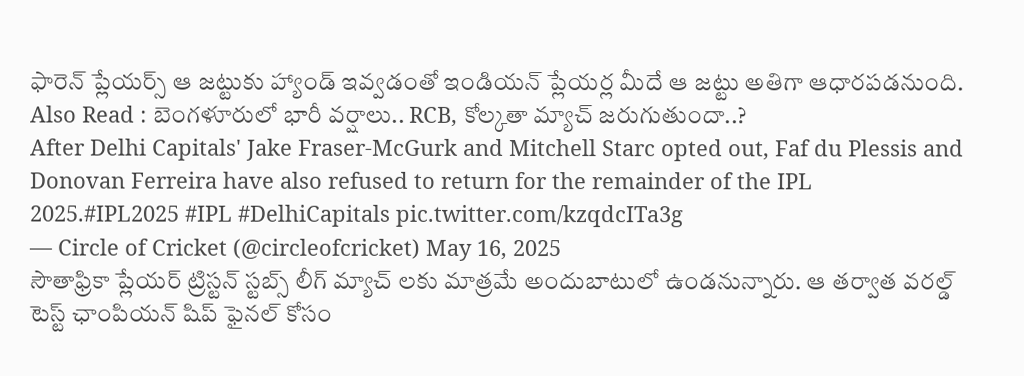ఫారెన్ ప్లేయర్స్ ఆ జట్టుకు హ్యాండ్ ఇవ్వడంతో ఇండియన్ ప్లేయర్ల మీదే ఆ జట్టు అతిగా ఆధారపడనుంది.
Also Read : బెంగళూరులో భారీ వర్షాలు.. RCB, కోల్కతా మ్యాచ్ జరుగుతుందా..?
After Delhi Capitals' Jake Fraser-McGurk and Mitchell Starc opted out, Faf du Plessis and Donovan Ferreira have also refused to return for the remainder of the IPL 2025.#IPL2025 #IPL #DelhiCapitals pic.twitter.com/kzqdcITa3g
— Circle of Cricket (@circleofcricket) May 16, 2025
సౌతాఫ్రికా ప్లేయర్ ట్రిస్టన్ స్టబ్స్ లీగ్ మ్యాచ్ లకు మాత్రమే అందుబాటులో ఉండనున్నారు. ఆ తర్వాత వరల్డ్ టెస్ట్ ఛాంపియన్ షిప్ ఫైనల్ కోసం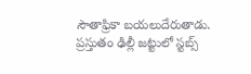సౌతాఫ్రికా బయలుదేరుతాడు. ప్రస్తుతం ఢిల్లీ జట్టులో స్టబ్స్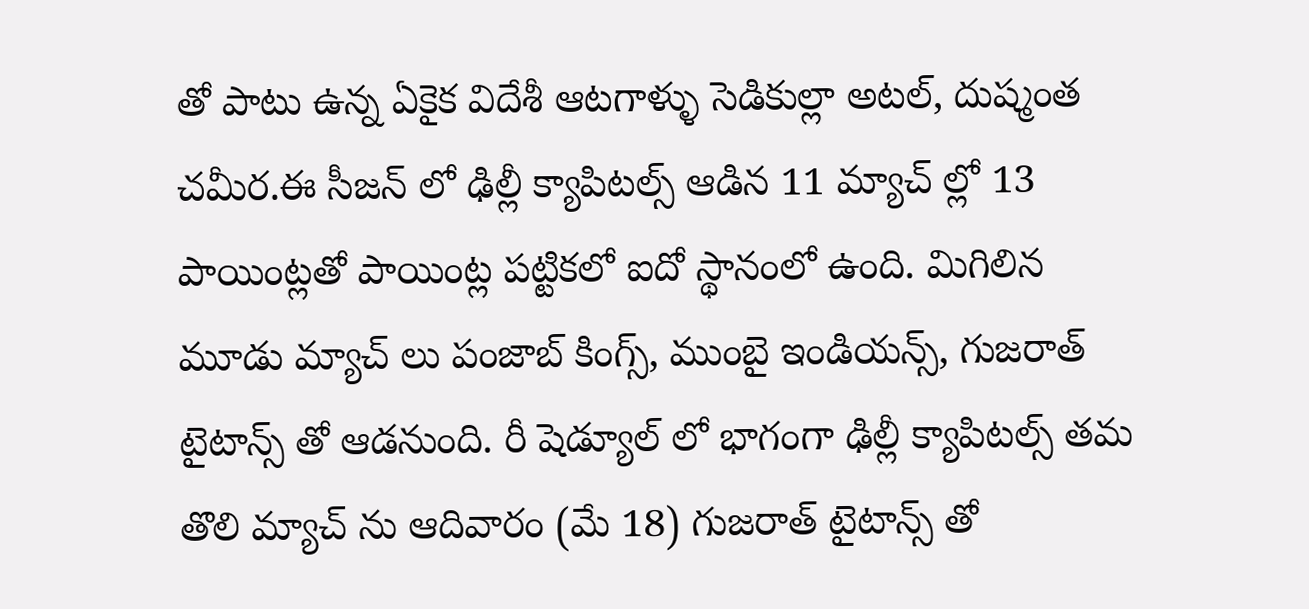తో పాటు ఉన్న ఏకైక విదేశీ ఆటగాళ్ళు సెడికుల్లా అటల్, దుష్మంత చమీర.ఈ సీజన్ లో ఢిల్లీ క్యాపిటల్స్ ఆడిన 11 మ్యాచ్ ల్లో 13 పాయింట్లతో పాయింట్ల పట్టికలో ఐదో స్థానంలో ఉంది. మిగిలిన మూడు మ్యాచ్ లు పంజాబ్ కింగ్స్, ముంబై ఇండియన్స్, గుజరాత్ టైటాన్స్ తో ఆడనుంది. రీ షెడ్యూల్ లో భాగంగా ఢిల్లీ క్యాపిటల్స్ తమ తొలి మ్యాచ్ ను ఆదివారం (మే 18) గుజరాత్ టైటాన్స్ తో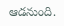ఆడనుంది.